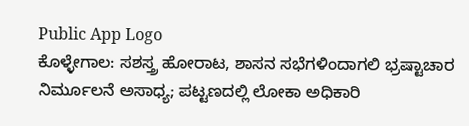Public App Logo
ಕೊಳ್ಳೇಗಾಲ: ಸಶಸ್ತ್ರ ಹೋರಾಟ, ಶಾಸನ ಸಭೆಗಳಿಂದಾಗಲಿ ಭ್ರಷ್ಟಾಚಾರ ನಿರ್ಮೂಲನೆ ಅಸಾಧ್ಯ; ಪಟ್ಟಣದಲ್ಲಿ ಲೋಕಾ ಅಧಿಕಾರಿ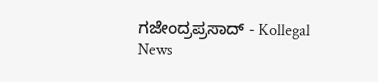ಗಜೇಂದ್ರಪ್ರಸಾದ್ - Kollegal News